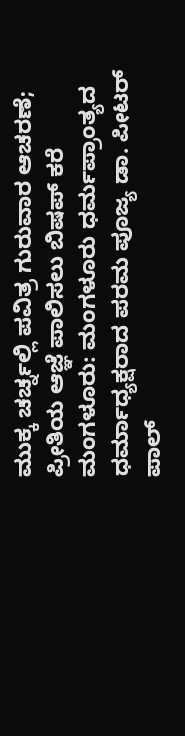ಮುಕ್ಕ ಚರ್ಚ್ನಲ್ಲಿ ಪವಿತ್ರ ಗುರುವಾರ ಆಚರಣೆ; ಪ್ರೀತಿಯ ಆಜ್ಞೆ ಪಾಲಿಸಲು ಬಿಷಪ್ ಕರೆ
ಮಂಗಳೂರು: ಮಂಗಳೂರು ಧರ್ಮಪ್ರಾಂತ್ಯದ ಧರ್ಮಾಧ್ಯಕ್ಷರಾದ ಪರಮ ಪೂಜ್ಯ ಡಾ. ಪೀಟರ್ ಪಾಲ್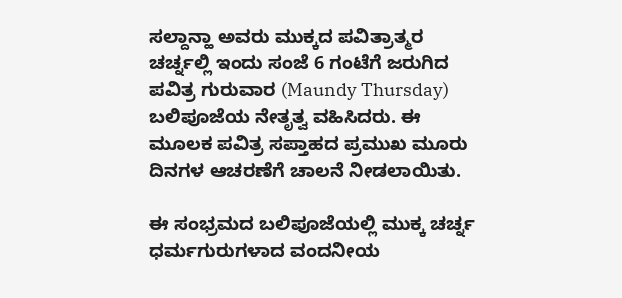ಸಲ್ದಾನ್ಹಾ ಅವರು ಮುಕ್ಕದ ಪವಿತ್ರಾತ್ಮರ ಚರ್ಚ್ನಲ್ಲಿ ಇಂದು ಸಂಜೆ 6 ಗಂಟೆಗೆ ಜರುಗಿದ ಪವಿತ್ರ ಗುರುವಾರ (Maundy Thursday) ಬಲಿಪೂಜೆಯ ನೇತೃತ್ವ ವಹಿಸಿದರು. ಈ ಮೂಲಕ ಪವಿತ್ರ ಸಪ್ತಾಹದ ಪ್ರಮುಖ ಮೂರು ದಿನಗಳ ಆಚರಣೆಗೆ ಚಾಲನೆ ನೀಡಲಾಯಿತು.

ಈ ಸಂಭ್ರಮದ ಬಲಿಪೂಜೆಯಲ್ಲಿ ಮುಕ್ಕ ಚರ್ಚ್ನ ಧರ್ಮಗುರುಗಳಾದ ವಂದನೀಯ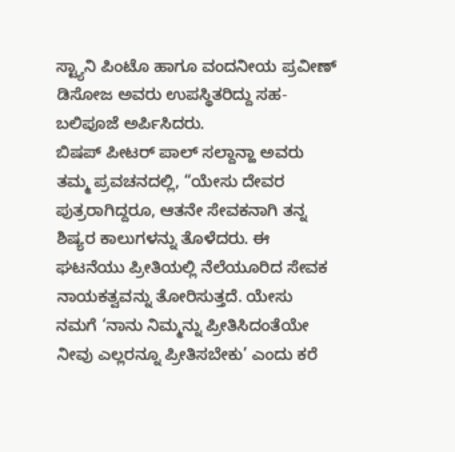ಸ್ಟ್ಯಾನಿ ಪಿಂಟೊ ಹಾಗೂ ವಂದನೀಯ ಪ್ರವೀಣ್ ಡಿಸೋಜ ಅವರು ಉಪಸ್ಥಿತರಿದ್ದು ಸಹ-ಬಲಿಪೂಜೆ ಅರ್ಪಿಸಿದರು.
ಬಿಷಪ್ ಪೀಟರ್ ಪಾಲ್ ಸಲ್ದಾನ್ಹಾ ಅವರು ತಮ್ಮ ಪ್ರವಚನದಲ್ಲಿ, “ಯೇಸು ದೇವರ ಪುತ್ರರಾಗಿದ್ದರೂ, ಆತನೇ ಸೇವಕನಾಗಿ ತನ್ನ ಶಿಷ್ಯರ ಕಾಲುಗಳನ್ನು ತೊಳೆದರು. ಈ ಘಟನೆಯು ಪ್ರೀತಿಯಲ್ಲಿ ನೆಲೆಯೂರಿದ ಸೇವಕ ನಾಯಕತ್ವವನ್ನು ತೋರಿಸುತ್ತದೆ. ಯೇಸು ನಮಗೆ ‘ನಾನು ನಿಮ್ಮನ್ನು ಪ್ರೀತಿಸಿದಂತೆಯೇ ನೀವು ಎಲ್ಲರನ್ನೂ ಪ್ರೀತಿಸಬೇಕು’ ಎಂದು ಕರೆ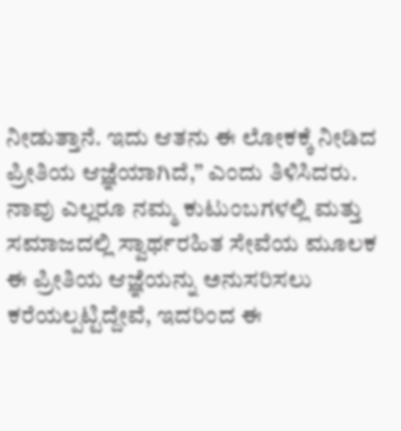ನೀಡುತ್ತಾನೆ. ಇದು ಆತನು ಈ ಲೋಕಕ್ಕೆ ನೀಡಿದ ಪ್ರೀತಿಯ ಆಜ್ಞೆಯಾಗಿದೆ,” ಎಂದು ತಿಳಿಸಿದರು. ನಾವು ಎಲ್ಲರೂ ನಮ್ಮ ಕುಟುಂಬಗಳಲ್ಲಿ ಮತ್ತು ಸಮಾಜದಲ್ಲಿ ಸ್ವಾರ್ಥರಹಿತ ಸೇವೆಯ ಮೂಲಕ ಈ ಪ್ರೀತಿಯ ಆಜ್ಞೆಯನ್ನು ಅನುಸರಿಸಲು ಕರೆಯಲ್ಪಟ್ಟಿದ್ದೇವೆ, ಇದರಿಂದ ಈ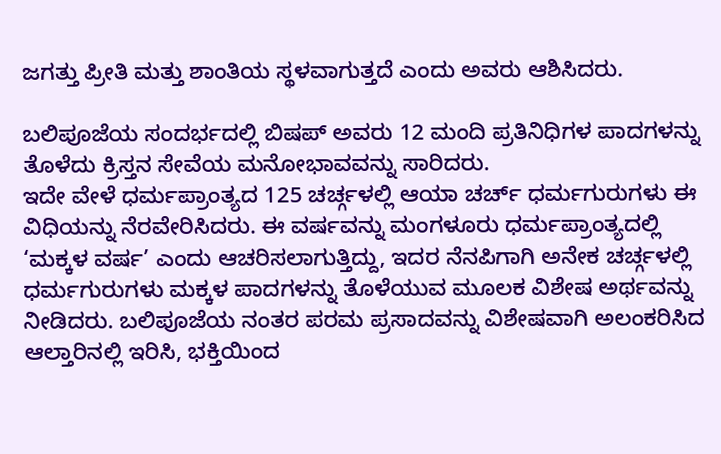ಜಗತ್ತು ಪ್ರೀತಿ ಮತ್ತು ಶಾಂತಿಯ ಸ್ಥಳವಾಗುತ್ತದೆ ಎಂದು ಅವರು ಆಶಿಸಿದರು.

ಬಲಿಪೂಜೆಯ ಸಂದರ್ಭದಲ್ಲಿ ಬಿಷಪ್ ಅವರು 12 ಮಂದಿ ಪ್ರತಿನಿಧಿಗಳ ಪಾದಗಳನ್ನು ತೊಳೆದು ಕ್ರಿಸ್ತನ ಸೇವೆಯ ಮನೋಭಾವವನ್ನು ಸಾರಿದರು.
ಇದೇ ವೇಳೆ ಧರ್ಮಪ್ರಾಂತ್ಯದ 125 ಚರ್ಚ್ಗಳಲ್ಲಿ ಆಯಾ ಚರ್ಚ್ ಧರ್ಮಗುರುಗಳು ಈ ವಿಧಿಯನ್ನು ನೆರವೇರಿಸಿದರು. ಈ ವರ್ಷವನ್ನು ಮಂಗಳೂರು ಧರ್ಮಪ್ರಾಂತ್ಯದಲ್ಲಿ ‘ಮಕ್ಕಳ ವರ್ಷ’ ಎಂದು ಆಚರಿಸಲಾಗುತ್ತಿದ್ದು, ಇದರ ನೆನಪಿಗಾಗಿ ಅನೇಕ ಚರ್ಚ್ಗಳಲ್ಲಿ ಧರ್ಮಗುರುಗಳು ಮಕ್ಕಳ ಪಾದಗಳನ್ನು ತೊಳೆಯುವ ಮೂಲಕ ವಿಶೇಷ ಅರ್ಥವನ್ನು ನೀಡಿದರು. ಬಲಿಪೂಜೆಯ ನಂತರ ಪರಮ ಪ್ರಸಾದವನ್ನು ವಿಶೇಷವಾಗಿ ಅಲಂಕರಿಸಿದ ಆಲ್ತಾರಿನಲ್ಲಿ ಇರಿಸಿ, ಭಕ್ತಿಯಿಂದ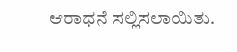ಆರಾಧನೆ ಸಲ್ಲಿಸಲಾಯಿತು.